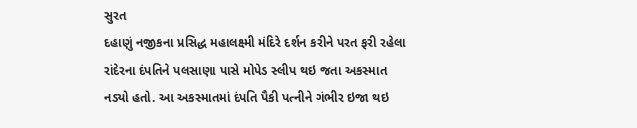સુરત
દહાણું નજીકના પ્રસિદ્ધ મહાલક્ષ્મી મંદિરે દર્શન કરીને પરત ફરી રહેલા રાંદેરના દંપતિને પલસાણા પાસે મોપેડ સ્લીપ થઇ જતા અકસ્માત નડ્યો હતો. આ અકસ્માતમાં દંપતિ પૈકી પત્નીને ગંભીર ઇજા થઇ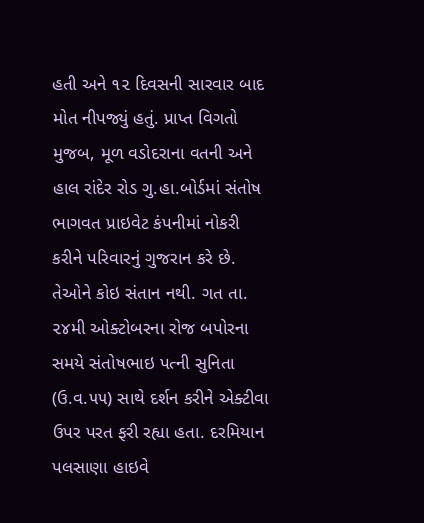હતી અને ૧૨ દિવસની સારવાર બાદ મોત નીપજ્યું હતું. પ્રાપ્ત વિગતો મુજબ, મૂળ વડોદરાના વતની અને હાલ રાંદેર રોડ ગુ.હા.બોર્ડમાં સંતોષ ભાગવત પ્રાઇવેટ કંપનીમાં નોકરી કરીને પરિવારનું ગુજરાન કરે છે. તેઓને કોઇ સંતાન નથી. ગત તા. ૨૪મી ઓક્ટોબરના રોજ બપોરના સમયે સંતોષભાઇ પત્ની સુનિતા (ઉ.વ.૫૫) સાથે દર્શન કરીને એક્ટીવા ઉપર પરત ફરી રહ્યા હતા. દરમિયાન પલસાણા હાઇવે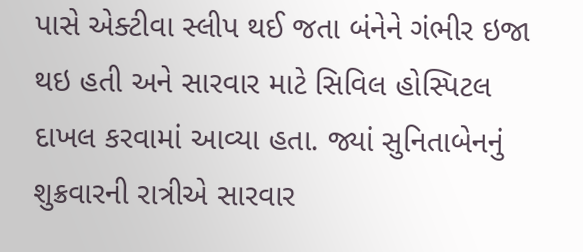પાસે એક્ટીવા સ્લીપ થઈ જતા બંનેને ગંભીર ઇજા થઇ હતી અને સારવાર માટે સિવિલ હોસ્પિટલ દાખલ કરવામાં આવ્યા હતા. જ્યાં સુનિતાબેનનું શુક્રવારની રાત્રીએ સારવાર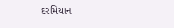દરમિયાન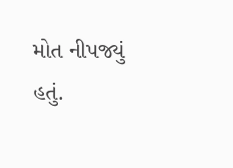મોત નીપજ્યું હતું.